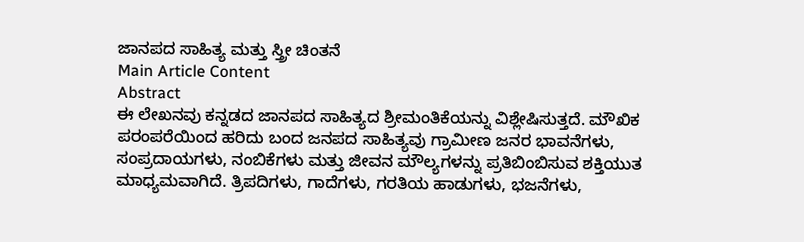ಜಾನಪದ ಸಾಹಿತ್ಯ ಮತ್ತು ಸ್ತ್ರೀ ಚಿಂತನೆ
Main Article Content
Abstract
ಈ ಲೇಖನವು ಕನ್ನಡದ ಜಾನಪದ ಸಾಹಿತ್ಯದ ಶ್ರೀಮಂತಿಕೆಯನ್ನು ವಿಶ್ಲೇಷಿಸುತ್ತದೆ. ಮೌಖಿಕ ಪರಂಪರೆಯಿಂದ ಹರಿದು ಬಂದ ಜನಪದ ಸಾಹಿತ್ಯವು ಗ್ರಾಮೀಣ ಜನರ ಭಾವನೆಗಳು, ಸಂಪ್ರದಾಯಗಳು, ನಂಬಿಕೆಗಳು ಮತ್ತು ಜೀವನ ಮೌಲ್ಯಗಳನ್ನು ಪ್ರತಿಬಿಂಬಿಸುವ ಶಕ್ತಿಯುತ ಮಾಧ್ಯಮವಾಗಿದೆ. ತ್ರಿಪದಿಗಳು, ಗಾದೆಗಳು, ಗರತಿಯ ಹಾಡುಗಳು, ಭಜನೆಗಳು,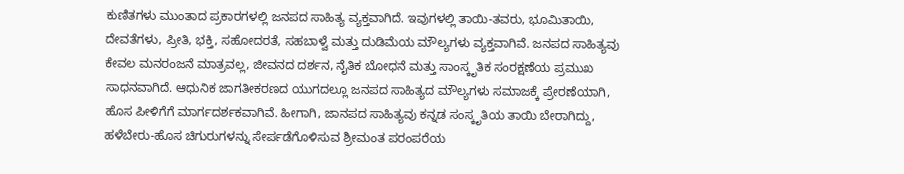ಕುಣಿತಗಳು ಮುಂತಾದ ಪ್ರಕಾರಗಳಲ್ಲಿ ಜನಪದ ಸಾಹಿತ್ಯ ವ್ಯಕ್ತವಾಗಿದೆ. ಇವುಗಳಲ್ಲಿ ತಾಯಿ-ತವರು, ಭೂಮಿತಾಯಿ, ದೇವತೆಗಳು, ಪ್ರೀತಿ, ಭಕ್ತಿ, ಸಹೋದರತೆ, ಸಹಬಾಳ್ವೆ ಮತ್ತು ದುಡಿಮೆಯ ಮೌಲ್ಯಗಳು ವ್ಯಕ್ತವಾಗಿವೆ. ಜನಪದ ಸಾಹಿತ್ಯವು ಕೇವಲ ಮನರಂಜನೆ ಮಾತ್ರವಲ್ಲ, ಜೀವನದ ದರ್ಶನ, ನೈತಿಕ ಬೋಧನೆ ಮತ್ತು ಸಾಂಸ್ಕೃತಿಕ ಸಂರಕ್ಷಣೆಯ ಪ್ರಮುಖ ಸಾಧನವಾಗಿದೆ. ಆಧುನಿಕ ಜಾಗತೀಕರಣದ ಯುಗದಲ್ಲೂ ಜನಪದ ಸಾಹಿತ್ಯದ ಮೌಲ್ಯಗಳು ಸಮಾಜಕ್ಕೆ ಪ್ರೇರಣೆಯಾಗಿ, ಹೊಸ ಪೀಳಿಗೆಗೆ ಮಾರ್ಗದರ್ಶಕವಾಗಿವೆ. ಹೀಗಾಗಿ, ಜಾನಪದ ಸಾಹಿತ್ಯವು ಕನ್ನಡ ಸಂಸ್ಕೃತಿಯ ತಾಯಿ ಬೇರಾಗಿದ್ದು, ಹಳೆಬೇರು-ಹೊಸ ಚಿಗುರುಗಳನ್ನು ಸೇರ್ಪಡೆಗೊಳಿಸುವ ಶ್ರೀಮಂತ ಪರಂಪರೆಯ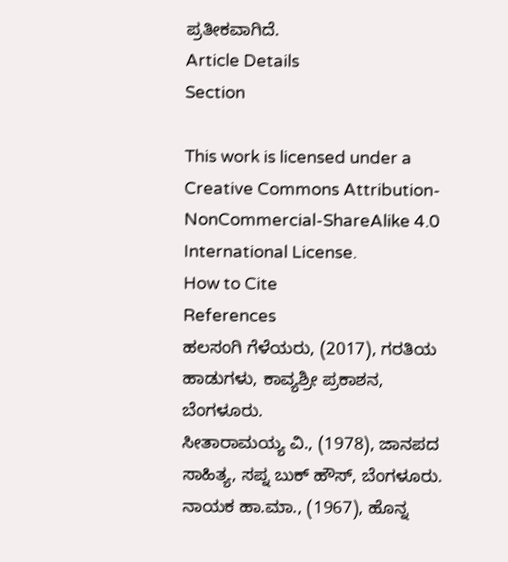ಪ್ರತೀಕವಾಗಿದೆ.
Article Details
Section

This work is licensed under a Creative Commons Attribution-NonCommercial-ShareAlike 4.0 International License.
How to Cite
References
ಹಲಸಂಗಿ ಗೆಳೆಯರು, (2017), ಗರತಿಯ ಹಾಡುಗಳು, ಕಾವ್ಯಶ್ರೀ ಪ್ರಕಾಶನ, ಬೆಂಗಳೂರು.
ಸೀತಾರಾಮಯ್ಯ ವಿ., (1978), ಜಾನಪದ ಸಾಹಿತ್ಯ, ಸಪ್ನ ಬುಕ್ ಹೌಸ್, ಬೆಂಗಳೂರು.
ನಾಯಕ ಹಾ.ಮಾ., (1967), ಹೊನ್ನ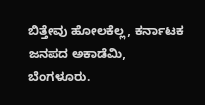ಬಿತ್ತೇವು ಹೋಲಕೆಲ್ಲ, ಕರ್ನಾಟಕ ಜನಪದ ಅಕಾಡೆಮಿ, ಬೆಂಗಳೂರು.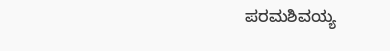ಪರಮಶಿವಯ್ಯ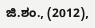ಜಿ.ಶಂ., (2012),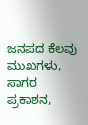ಜನಪದ ಕೆಲವು ಮುಖಗಳು, ಸಾಗರ ಪ್ರಕಾಶನ,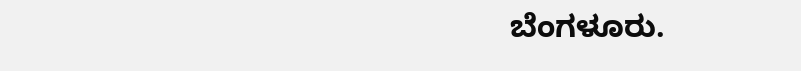ಬೆಂಗಳೂರು.